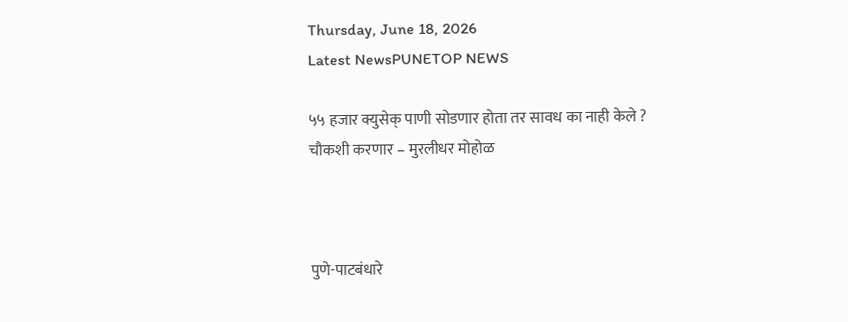Thursday, June 18, 2026
Latest NewsPUNETOP NEWS

५५ हजार क्युसेक् पाणी सोडणार होता तर सावध का नाही केले ? चौकशी करणार – मुरलीधर मोहोळ



पुणे-पाटबंधारे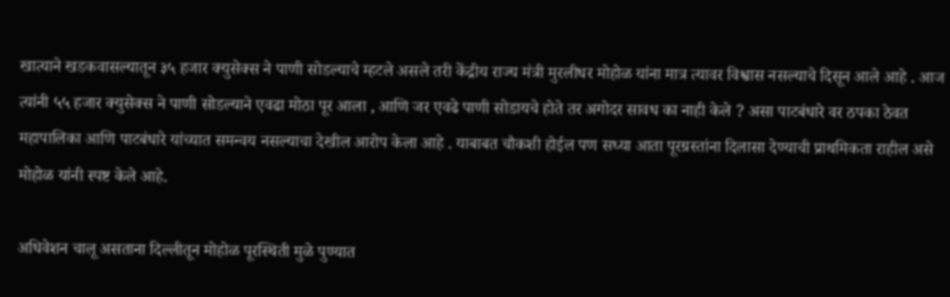खात्याने खडकवासल्यातून ३५ हजार क्युसेक्स ने पाणी सोडल्याचे म्हटले असले तरी केंद्रीय राज्य मंत्री मुरलीधर मोहोळ यांना मात्र त्यावर विश्वास नसल्याचे दिसून आले आहे . आज त्यांनी ५५ हजार क्युसेक्स ने पाणी सोडल्याने एवढा मोठा पूर आला , आणि जर एवढे पाणी सोडायचे होते तर अगोदर सावध का नाही केले ? असा पाटबंधारे वर ठपका ठेवत महापालिका आणि पाटबंधारे यांच्यात समन्वय नसल्याचा देखील आरोप केला आहे . याबाबत चौकशी होईल पण सध्या आता पूरग्रस्तांना दिलासा देण्याची प्राथमिकता राहील असे मोहोळ यांनी स्पष्ट केले आहे.

अधिवेशन चालू असताना दिल्लीतून मोहोळ पूरस्थिती मुळे पुण्यात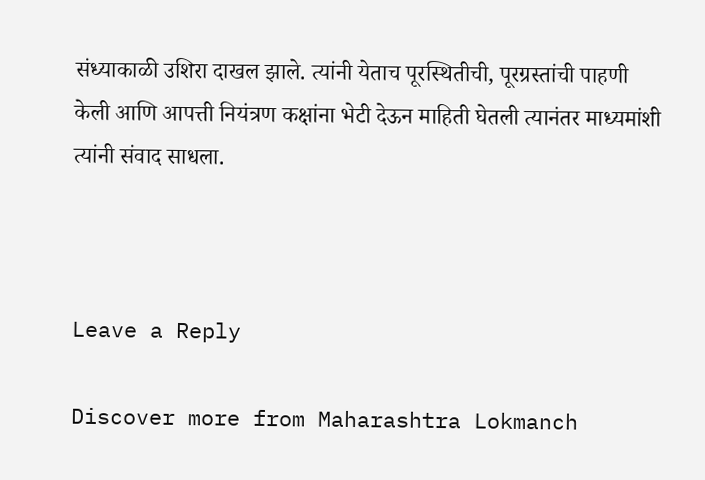संध्याकाळी उशिरा दाखल झाले. त्यांनी येताच पूरस्थितीची, पूरग्रस्तांची पाहणी केली आणि आपत्ती नियंत्रण कक्षांना भेटी देऊन माहिती घेतली त्यानंतर माध्यमांशी त्यांनी संवाद साधला.



Leave a Reply

Discover more from Maharashtra Lokmanch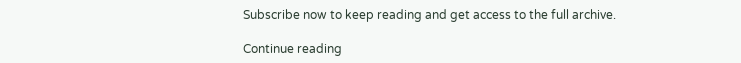Subscribe now to keep reading and get access to the full archive.

Continue reading